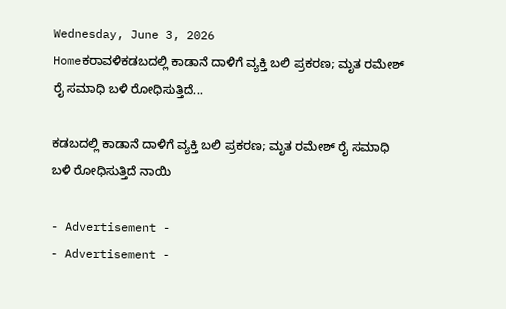Wednesday, June 3, 2026
Homeಕರಾವಳಿಕಡಬದಲ್ಲಿ ಕಾಡಾನೆ ದಾಳಿಗೆ ವ್ಯಕ್ತಿ ಬಲಿ ಪ್ರಕರಣ; ಮೃತ ರಮೇಶ್ ರೈ ಸಮಾಧಿ ಬಳಿ ರೋಧಿಸುತ್ತಿದೆ...

ಕಡಬದಲ್ಲಿ ಕಾಡಾನೆ ದಾಳಿಗೆ ವ್ಯಕ್ತಿ ಬಲಿ ಪ್ರಕರಣ; ಮೃತ ರಮೇಶ್ ರೈ ಸಮಾಧಿ ಬಳಿ ರೋಧಿಸುತ್ತಿದೆ ನಾಯಿ

- Advertisement -
- Advertisement -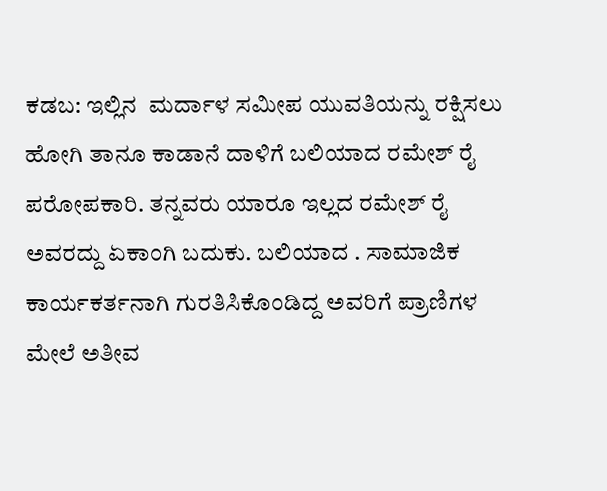ಕಡಬ: ಇಲ್ಲಿನ  ಮರ್ದಾಳ ಸಮೀಪ ಯುವತಿಯನ್ನು ರಕ್ಷಿಸಲು ಹೋಗಿ ತಾನೂ ಕಾಡಾನೆ ದಾಳಿಗೆ ಬಲಿಯಾದ ರಮೇಶ್ ರೈ ಪರೋಪಕಾರಿ. ತನ್ನವರು ಯಾರೂ ಇಲ್ಲದ ರಮೇಶ್ ರೈ ಅವರದ್ದು ಏಕಾಂಗಿ ಬದುಕು. ಬಲಿಯಾದ . ಸಾಮಾಜಿಕ ಕಾರ್ಯಕರ್ತನಾಗಿ ಗುರತಿಸಿಕೊಂಡಿದ್ದ ಅವರಿಗೆ ಪ್ರಾಣಿಗಳ ಮೇಲೆ ಅತೀವ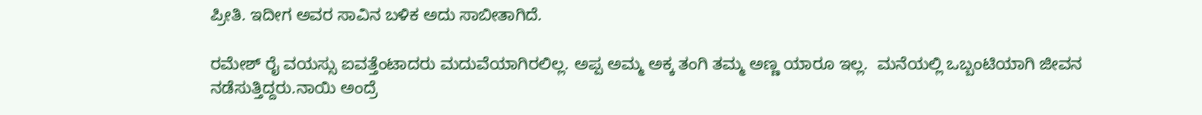ಪ್ರೀತಿ. ಇದೀಗ ಅವರ ಸಾವಿನ ಬಳಿಕ ಅದು ಸಾಬೀತಾಗಿದೆ.

ರಮೇಶ್ ರೈ ವಯಸ್ಸು ಐವತ್ತೆಂಟಾದರು ಮದುವೆಯಾಗಿರಲಿಲ್ಲ. ಅಪ್ಪ ಅಮ್ಮ ಅಕ್ಕ ತಂಗಿ ತಮ್ಮ ಅಣ್ಣ ಯಾರೂ ಇಲ್ಲ.  ಮನೆಯಲ್ಲಿ ಒಬ್ಬಂಟಿಯಾಗಿ ಜೀವನ ನಡೆಸುತ್ತಿದ್ದರು.ನಾಯಿ ಅಂದ್ರೆ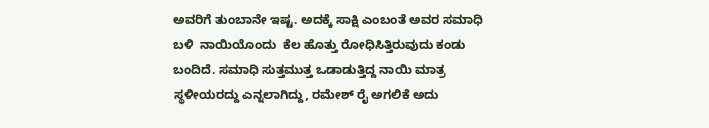ಅವರಿಗೆ ತುಂಬಾನೇ ಇಷ್ಟ. ಅದಕ್ಕೆ ಸಾಕ್ಷಿ ಎಂಬಂತೆ ಅವರ ಸಮಾಧಿ ಬಳಿ  ನಾಯಿಯೊಂದು  ಕೆಲ ಹೊತ್ತು ರೋಧಿಸಿತ್ತಿರುವುದು ಕಂಡು ಬಂದಿದೆ. ಸಮಾಧಿ ಸುತ್ತಮುತ್ತ ಒಡಾಡುತ್ತಿದ್ದ ನಾಯಿ ಮಾತ್ರ ಸ್ಥಳೀಯರದ್ದು ಎನ್ನಲಾಗಿದ್ದು, ರಮೇಶ್ ರೈ ಅಗಲಿಕೆ ಅದು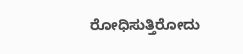ರೋಧಿಸುತ್ತಿರೋದು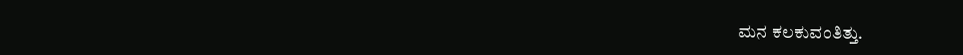ಮನ ಕಲಕುವಂತಿತ್ತು.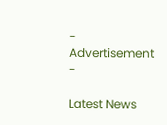- Advertisement -

Latest News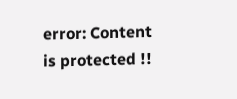error: Content is protected !!